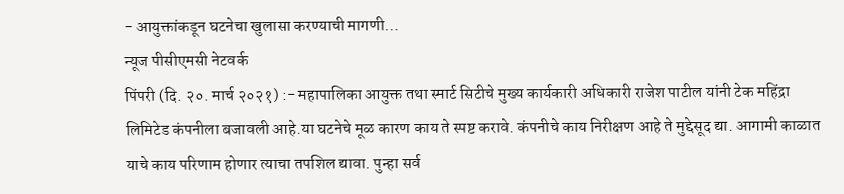- आयुक्तांकडून घटनेचा खुलासा करण्याची मागणी…
न्यूज पीसीएमसी नेटवर्क
पिंपरी (दि. २०. मार्च २०२१) :- महापालिका आयुक्त तथा स्मार्ट सिटीचे मुख्य कार्यकारी अधिकारी राजेश पाटील यांनी टेक महिंद्रा लिमिटेड कंपनीला बजावली आहे.या घटनेचे मूळ कारण काय ते स्पष्ट करावे. कंपनीचे काय निरीक्षण आहे ते मुद्देसूद द्या. आगामी काळात याचे काय परिणाम होणार त्याचा तपशिल द्यावा. पुन्हा सर्व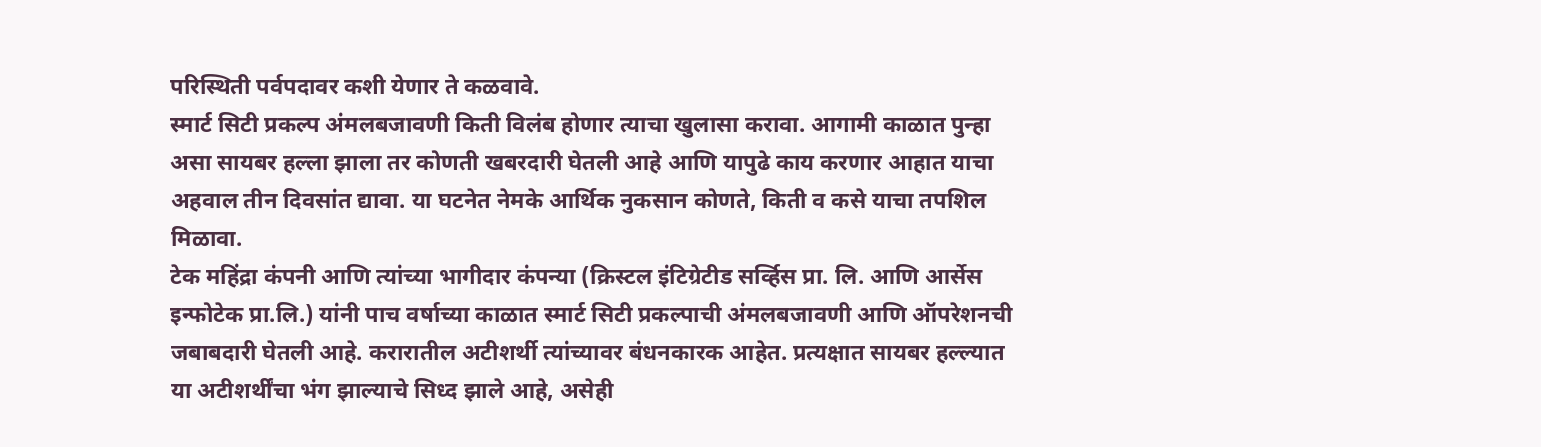परिस्थिती पर्वपदावर कशी येणार ते कळवावे.
स्मार्ट सिटी प्रकल्प अंमलबजावणी किती विलंब होणार त्याचा खुलासा करावा. आगामी काळात पुन्हा असा सायबर हल्ला झाला तर कोणती खबरदारी घेतली आहे आणि यापुढे काय करणार आहात याचा अहवाल तीन दिवसांत द्यावा. या घटनेत नेमके आर्थिक नुकसान कोणते, किती व कसे याचा तपशिल मिळावा.
टेक महिंद्रा कंपनी आणि त्यांच्या भागीदार कंपन्या (क्रिस्टल इंटिग्रेटीड सर्व्हिस प्रा. लि. आणि आर्सेस इन्फोटेक प्रा.लि.) यांनी पाच वर्षाच्या काळात स्मार्ट सिटी प्रकल्पाची अंमलबजावणी आणि ऑपरेशनची जबाबदारी घेतली आहे. करारातील अटीशर्थी त्यांच्यावर बंधनकारक आहेत. प्रत्यक्षात सायबर हल्ल्यात या अटीशर्थींचा भंग झाल्याचे सिध्द झाले आहे, असेही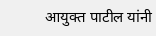आयुक्त पाटील यांनी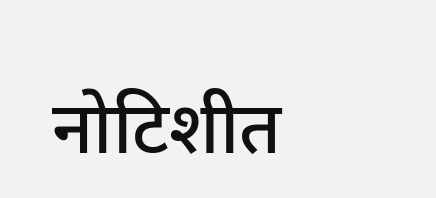नोटिशीत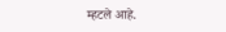म्हटले आहे.